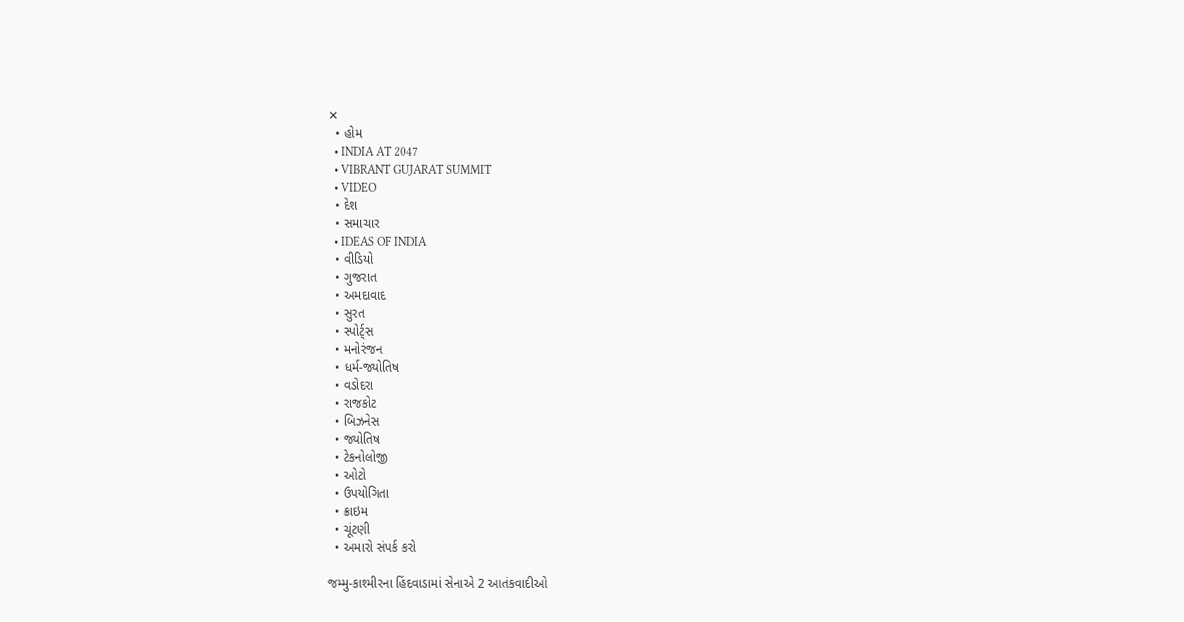✕
  • હોમ
  • INDIA AT 2047
  • VIBRANT GUJARAT SUMMIT
  • VIDEO
  • દેશ
  • સમાચાર
  • IDEAS OF INDIA
  • વીડિયો
  • ગુજરાત
  • અમદાવાદ
  • સુરત
  • સ્પોર્ટ્સ
  • મનોરંજન
  • ધર્મ-જ્યોતિષ
  • વડોદરા
  • રાજકોટ
  • બિઝનેસ
  • જ્યોતિષ
  • ટેકનોલોજી
  • ઓટો
  • ઉપયોગિતા
  • ક્રાઇમ
  • ચૂંટણી
  • અમારો સંપર્ક કરો

જમ્મુ-કાશ્મીરના હિંદવાડામાં સેનાએ 2 આતંકવાદીઓ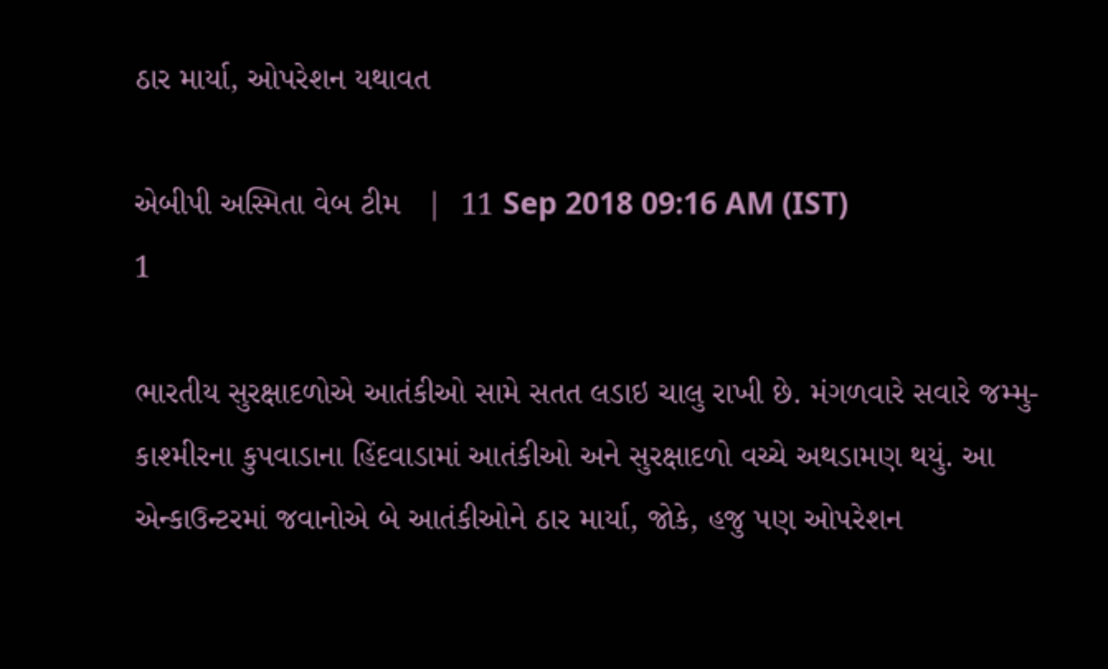ઠાર માર્યા, ઓપરેશન યથાવત

એબીપી અસ્મિતા વેબ ટીમ   |  11 Sep 2018 09:16 AM (IST)
1

ભારતીય સુરક્ષાદળોએ આતંકીઓ સામે સતત લડાઇ ચાલુ રાખી છે. મંગળવારે સવારે જમ્મુ-કાશ્મીરના કુપવાડાના હિંદવાડામાં આતંકીઓ અને સુરક્ષાદળો વચ્ચે અથડામણ થયું. આ એન્કાઉન્ટરમાં જવાનોએ બે આતંકીઓને ઠાર માર્યા, જોકે, હજુ પણ ઓપરેશન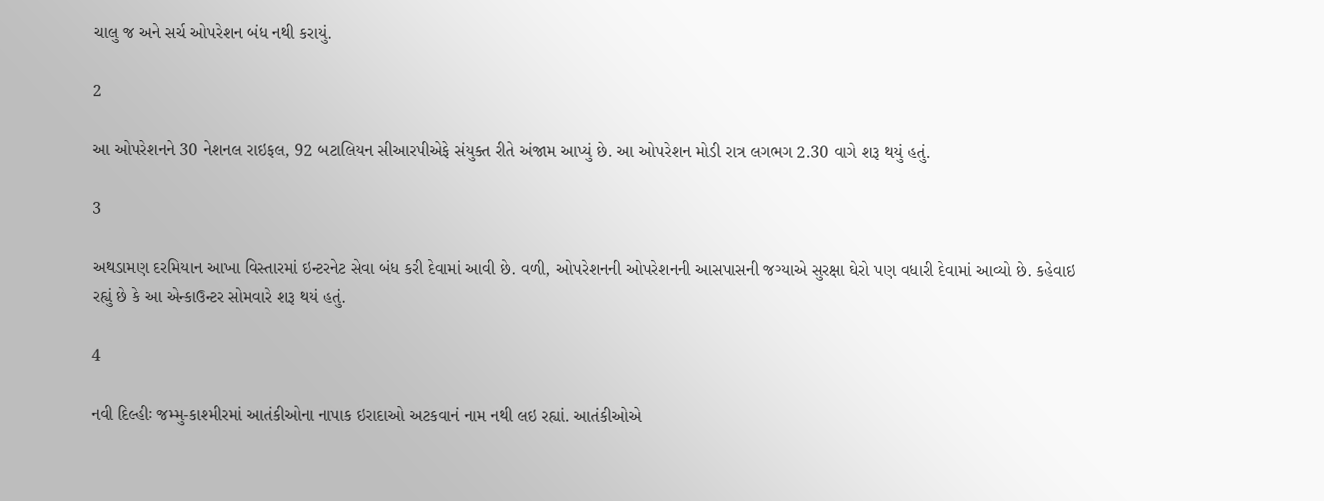ચાલુ જ અને સર્ચ ઓપરેશન બંધ નથી કરાયું.

2

આ ઓપરેશનને 30 નેશનલ રાઇફલ, 92 બટાલિયન સીઆરપીએફે સંયુક્ત રીતે અંજામ આપ્યું છે. આ ઓપરેશન મોડી રાત્ર લગભગ 2.30 વાગે શરૂ થયું હતું.

3

અથડામણ દરમિયાન આખા વિસ્તારમાં ઇન્ટરનેટ સેવા બંધ કરી દેવામાં આવી છે. વળી, ઓપરેશનની ઓપરેશનની આસપાસની જગ્યાએ સુરક્ષા ઘેરો પણ વધારી દેવામાં આવ્યો છે. કહેવાઇ રહ્યું છે કે આ એન્કાઉન્ટર સોમવારે શરૂ થયં હતું.

4

નવી દિલ્હીઃ જમ્મુ-કાશ્મીરમાં આતંકીઓના નાપાક ઇરાદાઓ અટકવાનં નામ નથી લઇ રહ્યાં. આતંકીઓએ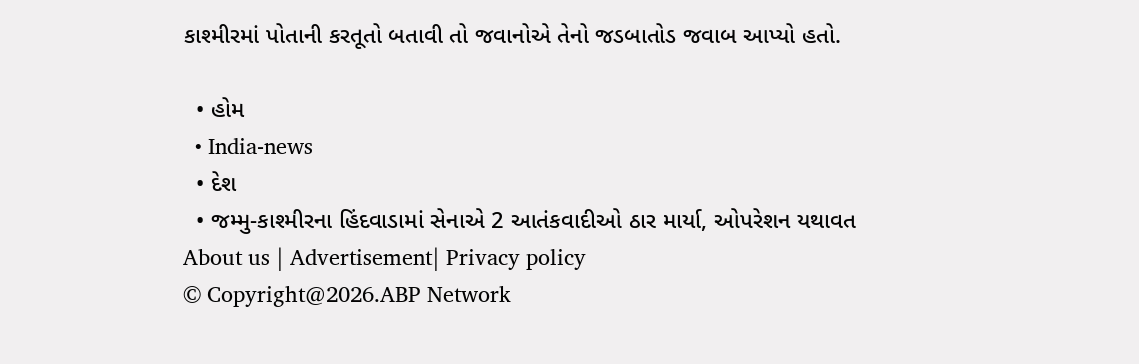કાશ્મીરમાં પોતાની કરતૂતો બતાવી તો જવાનોએ તેનો જડબાતોડ જવાબ આપ્યો હતો.

  • હોમ
  • India-news
  • દેશ
  • જમ્મુ-કાશ્મીરના હિંદવાડામાં સેનાએ 2 આતંકવાદીઓ ઠાર માર્યા, ઓપરેશન યથાવત
About us | Advertisement| Privacy policy
© Copyright@2026.ABP Network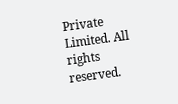Private Limited. All rights reserved.